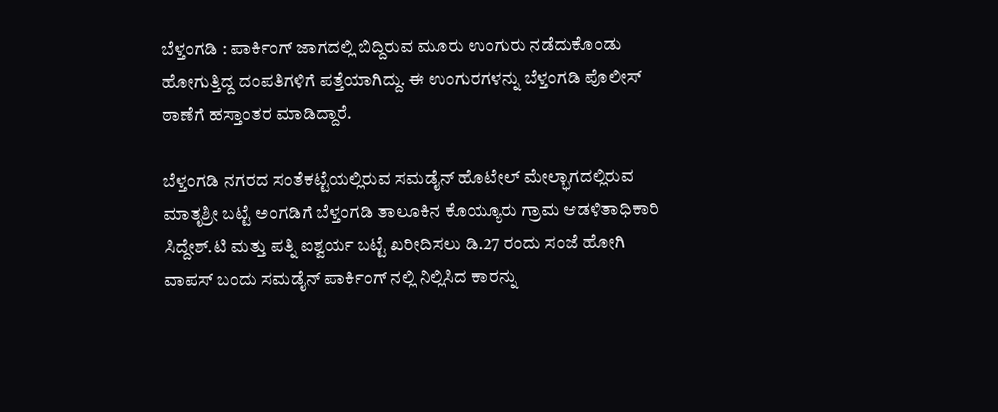ಬೆಳ್ತಂಗಡಿ : ಪಾರ್ಕಿಂಗ್ ಜಾಗದಲ್ಲಿ ಬಿದ್ದಿರುವ ಮೂರು ಉಂಗುರು ನಡೆದುಕೊಂಡು ಹೋಗುತ್ತಿದ್ದ ದಂಪತಿಗಳಿಗೆ ಪತ್ತೆಯಾಗಿದ್ದು. ಈ ಉಂಗುರಗಳನ್ನು ಬೆಳ್ತಂಗಡಿ ಪೊಲೀಸ್ ಠಾಣೆಗೆ ಹಸ್ತಾಂತರ ಮಾಡಿದ್ದಾರೆ.

ಬೆಳ್ತಂಗಡಿ ನಗರದ ಸಂತೆಕಟ್ಟೆಯಲ್ಲಿರುವ ಸಮಡೈನ್ ಹೊಟೇಲ್ ಮೇಲ್ಭಾಗದಲ್ಲಿರುವ ಮಾತೃಶ್ರೀ ಬಟ್ಟೆ ಅಂಗಡಿಗೆ ಬೆಳ್ತಂಗಡಿ ತಾಲೂಕಿನ ಕೊಯ್ಯೂರು ಗ್ರಾಮ ಆಡಳಿತಾಧಿಕಾರಿ ಸಿದ್ದೇಶ್.ಟಿ ಮತ್ತು ಪತ್ನಿ ಐಶ್ವರ್ಯ ಬಟ್ಟೆ ಖರೀದಿಸಲು ಡಿ.27 ರಂದು ಸಂಜೆ ಹೋಗಿ ವಾಪಸ್ ಬಂದು ಸಮಡೈನ್ ಪಾರ್ಕಿಂಗ್ ನಲ್ಲಿ ನಿಲ್ಲಿಸಿದ ಕಾರನ್ನು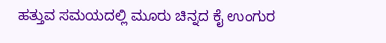ಹತ್ತುವ ಸಮಯದಲ್ಲಿ ಮೂರು ಚಿನ್ನದ ಕೈ ಉಂಗುರ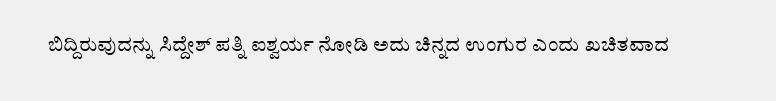ಬಿದ್ದಿರುವುದನ್ನು ಸಿದ್ದೇಶ್ ಪತ್ನಿ ಐಶ್ವರ್ಯ ನೋಡಿ ಅದು ಚಿನ್ನದ ಉಂಗುರ ಎಂದು ಖಚಿತವಾದ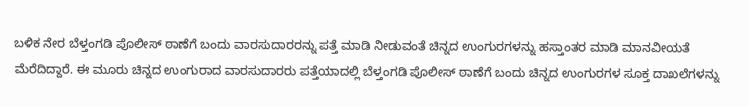ಬಳಿಕ ನೇರ ಬೆಳ್ತಂಗಡಿ ಪೊಲೀಸ್ ಠಾಣೆಗೆ ಬಂದು ವಾರಸುದಾರರನ್ನು ಪತ್ತೆ ಮಾಡಿ ನೀಡುವಂತೆ ಚಿನ್ನದ ಉಂಗುರಗಳನ್ನು ಹಸ್ತಾಂತರ ಮಾಡಿ ಮಾನವೀಯತೆ ಮೆರೆದಿದ್ದಾರೆ. ಈ ಮೂರು ಚಿನ್ನದ ಉಂಗುರಾದ ವಾರಸುದಾರರು ಪತ್ತೆಯಾದಲ್ಲಿ ಬೆಳ್ತಂಗಡಿ ಪೊಲೀಸ್ ಠಾಣೆಗೆ ಬಂದು ಚಿನ್ನದ ಉಂಗುರಗಳ ಸೂಕ್ತ ದಾಖಲೆಗಳನ್ನು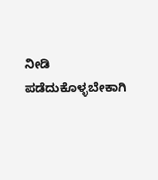ನೀಡಿ ಪಡೆದುಕೊಳ್ಳಬೇಕಾಗಿ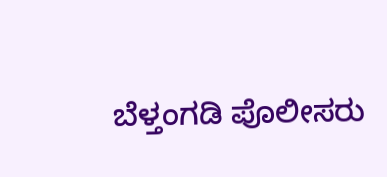ಬೆಳ್ತಂಗಡಿ ಪೊಲೀಸರು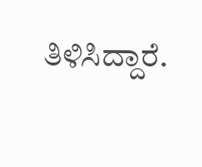ತಿಳಿಸಿದ್ದಾರೆ.